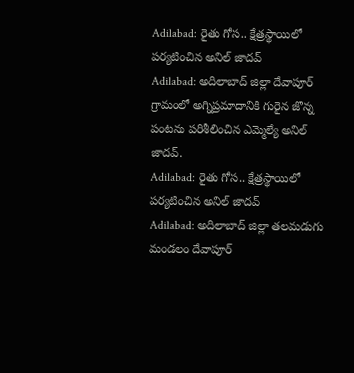Adilabad: రైతు గోస.. క్షేత్రస్థాయిలో పర్యటించిన అనిల్ జాదవ్
Adilabad: అదిలాబాద్ జిల్లా దేవాపూర్ గ్రామంలో అగ్నిప్రమాదానికి గురైన జొన్న పంటను పరిశీలించిన ఎమ్మెల్యే అనిల్ జాదవ్.
Adilabad: రైతు గోస.. క్షేత్రస్థాయిలో పర్యటించిన అనిల్ జాదవ్
Adilabad: అదిలాబాద్ జిల్లా తలమడుగు మండలం దేవాపూర్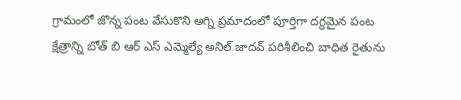గ్రామంలో జొన్న పంట వేసుకొని అగ్ని ప్రమాదంలో పూర్తిగా దగ్ధమైన పంట క్షేత్రాన్ని బోత్ బి ఆర్ ఎస్ ఎమ్మెల్యే అనిల్ జాదవ్ పరిశీలించి బాధిత రైతును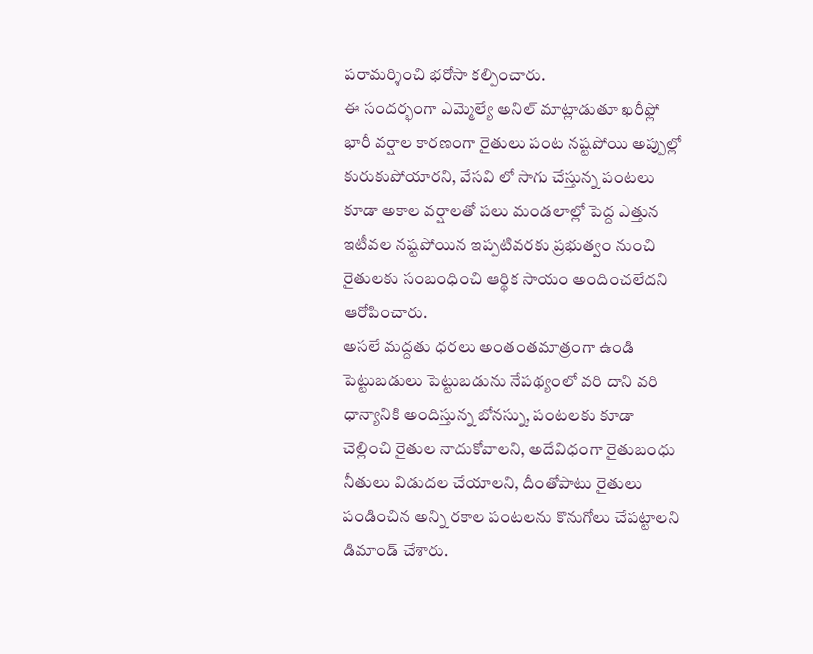పరామర్శించి భరోసా కల్పించారు.
ఈ సందర్భంగా ఎమ్మెల్యే అనిల్ మాట్లాడుతూ ఖరీఫ్లో భారీ వర్షాల కారణంగా రైతులు పంట నష్టపోయి అప్పుల్లో కురుకుపోయారని, వేసవి లో సాగు చేస్తున్న పంటలు కూడా అకాల వర్షాలతో పలు మండలాల్లో పెద్ద ఎత్తున ఇటీవల నష్టపోయిన ఇప్పటివరకు ప్రభుత్వం నుంచి రైతులకు సంబంధించి ఆర్థిక సాయం అందించలేదని ఆరోపించారు.
అసలే మద్దతు ధరలు అంతంతమాత్రంగా ఉండి పెట్టుబడులు పెట్టుబడును నేపథ్యంలో వరి దాని వరి ధాన్యానికి అందిస్తున్న బోనస్ను, పంటలకు కూడా చెల్లించి రైతుల నాదుకోవాలని, అదేవిధంగా రైతుబంధు నీతులు విడుదల చేయాలని, దీంతోపాటు రైతులు పండించిన అన్ని రకాల పంటలను కొనుగోలు చేపట్టాలని డిమాండ్ చేశారు.